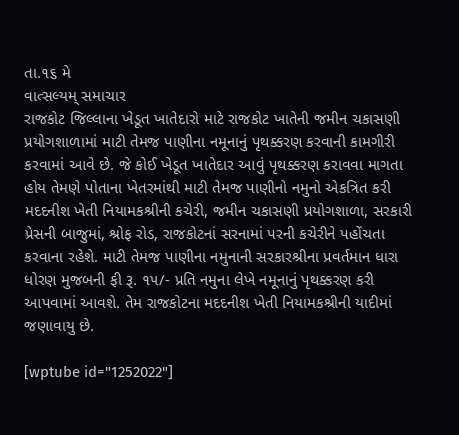તા.૧૬ મે
વાત્સલ્યમ્ સમાચાર
રાજકોટ જિલ્લાના ખેડૂત ખાતેદારો માટે રાજકોટ ખાતેની જમીન ચકાસણી પ્રયોગશાળામાં માટી તેમજ પાણીના નમૂનાનું પૃથક્કરણ કરવાની કામગીરી કરવામાં આવે છે. જે કોઈ ખેડૂત ખાતેદાર આવું પૃથક્કરણ કરાવવા માગતા હોય તેમણે પોતાના ખેતરમાંથી માટી તેમજ પાણીનો નમુનો એકત્રિત કરી મદદનીશ ખેતી નિયામકશ્રીની કચેરી, જમીન ચકાસણી પ્રયોગશાળા, સરકારી પ્રેસની બાજુમાં, શ્રોફ રોડ, રાજકોટનાં સરનામાં પરની કચેરીને પહોંચતા કરવાના રહેશે. માટી તેમજ પાણીના નમુનાની સરકારશ્રીના પ્રવર્તમાન ધારા ધોરણ મુજબની ફી રૂ. ૧૫/- પ્રતિ નમુના લેખે નમૂનાનું પૃથક્કરણ કરી આપવામાં આવશે. તેમ રાજકોટના મદદનીશ ખેતી નિયામકશ્રીની યાદીમાં જણાવાયુ છે.

[wptube id="1252022"]